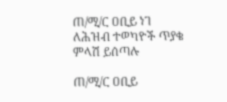ጠ/ሚ/ር ዐቢይ ነገ ለሕዝብ ተወካዮች ጥያቄ ምላሽ ይሰጣሉ

ጠ/ሚ/ር ዐቢይ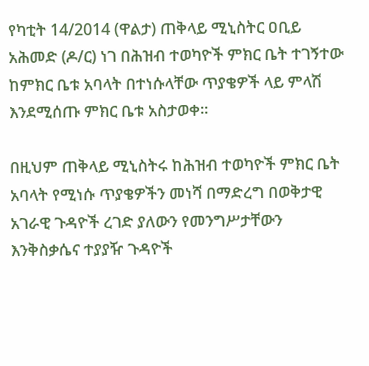የካቲት 14/2014 (ዋልታ) ጠቅላይ ሚኒስትር ዐቢይ አሕመድ (ዶ/ር) ነገ በሕዝብ ተወካዮች ምክር ቤት ተገኝተው ከምክር ቤቱ አባላት በተነሱላቸው ጥያቄዎች ላይ ምላሽ እንደሚሰጡ ምክር ቤቱ አስታወቀ።

በዚህም ጠቅላይ ሚኒስትሩ ከሕዝብ ተወካዮች ምክር ቤት አባላት የሚነሱ ጥያቄዎችን መነሻ በማድረግ በወቅታዊ አገራዊ ጉዳዮች ረገድ ያለውን የመንግሥታቸውን እንቅስቃሴና ተያያዥ ጉዳዮች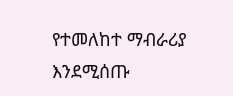የተመለከተ ማብራሪያ እንደሚሰጡ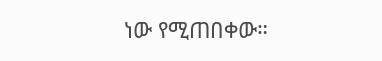ነው የሚጠበቀው።